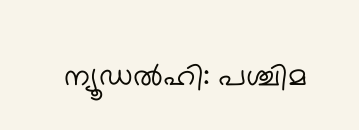ന്യൂഡൽഹി: പശ്ചിമ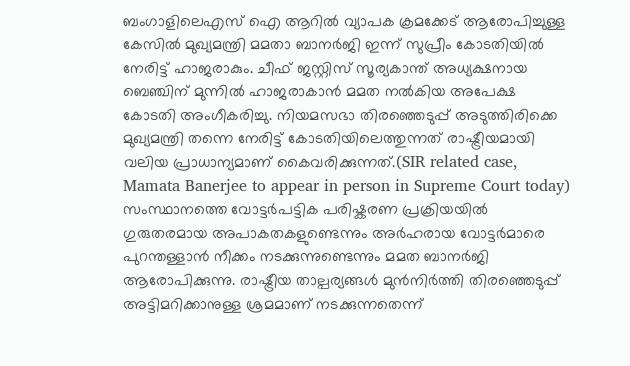ബംഗാളിലെഎസ് ഐ ആറിൽ വ്യാപക ക്രമക്കേട് ആരോപിച്ചുള്ള കേസിൽ മുഖ്യമന്ത്രി മമതാ ബാനർജി ഇന്ന് സുപ്രീം കോടതിയിൽ നേരിട്ട് ഹാജരാകും. ചീഫ് ജസ്റ്റിസ് സൂര്യകാന്ത് അധ്യക്ഷനായ ബെഞ്ചിന് മുന്നിൽ ഹാജരാകാൻ മമത നൽകിയ അപേക്ഷ കോടതി അംഗീകരിച്ചു. നിയമസഭാ തിരഞ്ഞെടുപ്പ് അടുത്തിരിക്കെ മുഖ്യമന്ത്രി തന്നെ നേരിട്ട് കോടതിയിലെത്തുന്നത് രാഷ്ട്രീയമായി വലിയ പ്രാധാന്യമാണ് കൈവരിക്കുന്നത്.(SIR related case, Mamata Banerjee to appear in person in Supreme Court today)
സംസ്ഥാനത്തെ വോട്ടർപട്ടിക പരിഷ്കരണ പ്രക്രിയയിൽ ഗുരുതരമായ അപാകതകളുണ്ടെന്നും അർഹരായ വോട്ടർമാരെ പുറന്തള്ളാൻ നീക്കം നടക്കുന്നുണ്ടെന്നും മമത ബാനർജി ആരോപിക്കുന്നു. രാഷ്ട്രീയ താല്പര്യങ്ങൾ മുൻനിർത്തി തിരഞ്ഞെടുപ്പ് അട്ടിമറിക്കാനുള്ള ശ്രമമാണ് നടക്കുന്നതെന്ന്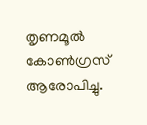തൃണമൂൽ കോൺഗ്രസ് ആരോപിച്ചു.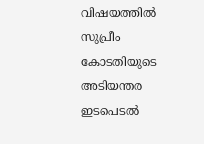വിഷയത്തിൽ സുപ്രീം കോടതിയുടെ അടിയന്തര ഇടപെടൽ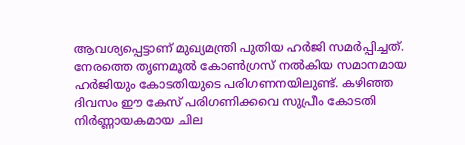ആവശ്യപ്പെട്ടാണ് മുഖ്യമന്ത്രി പുതിയ ഹർജി സമർപ്പിച്ചത്. നേരത്തെ തൃണമൂൽ കോൺഗ്രസ് നൽകിയ സമാനമായ ഹർജിയും കോടതിയുടെ പരിഗണനയിലുണ്ട്. കഴിഞ്ഞ ദിവസം ഈ കേസ് പരിഗണിക്കവെ സുപ്രീം കോടതി നിർണ്ണായകമായ ചില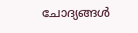ചോദ്യങ്ങൾ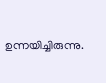ഉന്നയിച്ചിരുന്നു.